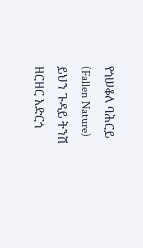የጎሠቆለ ባሕርይ (Fallen Nature)
ይህን ጉዳይ ትንሽ ዘርዘር አድርጎ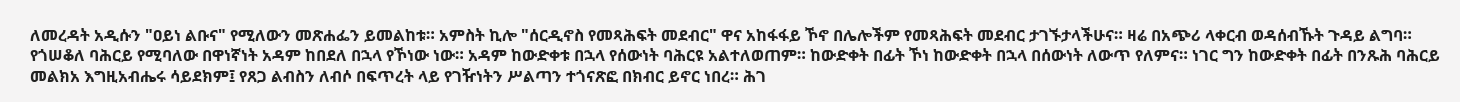ለመረዳት አዲሱን "ዐይነ ልቡና" የሚለውን መጽሐፌን ይመልከቱ። አምስት ኪሎ "ሰርዲኖስ የመጻሕፍት መደብር" ዋና አከፋፋይ ኾኖ በሌሎችም የመጻሕፍት መደብር ታገኙታላችሁና። ዛሬ በአጭሪ ላቀርብ ወዳሰብኹት ጉዳይ ልግባ።
የጎሠቆለ ባሕርይ የሚባለው በዋነኛነት አዳም ከበደለ በኋላ የኾነው ነው። አዳም ከውድቀቱ በኋላ የሰውነት ባሕርዩ አልተለወጠም። ከውድቀት በፊት ኾነ ከውድቀት በኋላ በሰውነት ለውጥ የለምና። ነገር ግን ከውድቀት በፊት በንጹሕ ባሕርይ መልክአ እግዚአብሔሩ ሳይደክም፤ የጸጋ ልብስን ለብሶ በፍጥረት ላይ የገዥነትን ሥልጣን ተጎናጽፎ በክብር ይኖር ነበረ። ሕገ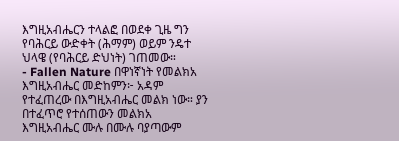እግዚአብሔርን ተላልፎ በወደቀ ጊዜ ግን የባሕርይ ውድቀት (ሕማም) ወይም ንዴተ ህላዌ (የባሕርይ ድህነት) ገጠመው።
- Fallen Nature በዋነኛነት የመልክአ እግዚአብሔር መድከምን፦ አዳም የተፈጠረው በእግዚአብሔር መልክ ነው። ያን በተፈጥሮ የተሰጠውን መልክአ እግዚአብሔር ሙሉ በሙሉ ባያጣውም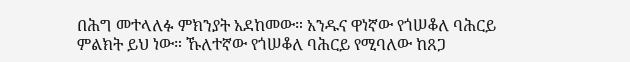በሕግ መተላለፉ ምክንያት አደከመው። አንዱና ዋነኛው የጎሠቆለ ባሕርይ ምልክት ይህ ነው። ኹለተኛው የጎሠቆለ ባሕርይ የሚባለው ከጸጋ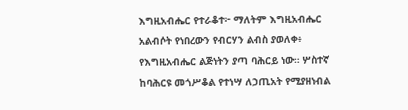እግዚአብሔር የተራቆተ፦ ማለትም እግዚአብሔር አልብሶት የነበረውን የብርሃን ልብስ ያወለቀ፥ የእግዚአብሔር ልጅነትን ያጣ ባሕርይ ነው። ሦስተኛ ከባሕርዩ መጎሥቆል የተነሣ ለኃጢአት የሚያዘነብል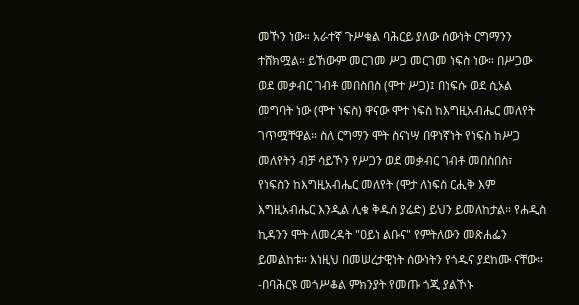መኾን ነው። አራተኛ ጉሥቁል ባሕርይ ያለው ሰውነት ርግማንን ተሸክሟል። ይኸውም መርገመ ሥጋ መርገመ ነፍስ ነው። በሥጋው ወደ መቃብር ገብቶ መበስበስ (ሞተ ሥጋ)፤ በነፍሱ ወደ ሲኦል መግባት ነው (ሞተ ነፍስ) ዋናው ሞተ ነፍስ ከእግዚአብሔር መለየት ገጥሟቸዋል። ስለ ርግማን ሞት ስናነሣ በዋነኛነት የነፍስ ከሥጋ መለየትን ብቻ ሳይኾን የሥጋን ወደ መቃብር ገብቶ መበስበስ፣ የነፍስን ከእግዚአብሔር መለየት (ሞታ ለነፍስ ርሒቅ እም እግዚአብሔር እንዲል ሊቁ ቅዱስ ያሬድ) ይህን ይመለከታል። የሐዲስ ኪዳንን ሞት ለመረዳት "ዐይነ ልቡና" የምትለውን መጽሐፌን ይመልከቱ። እነዚህ በመሠረታዊነት ሰውነትን የጎዱና ያደከሙ ናቸው።
-በባሕርዩ መጎሥቆል ምክንያት የመጡ ጎጂ ያልኾኑ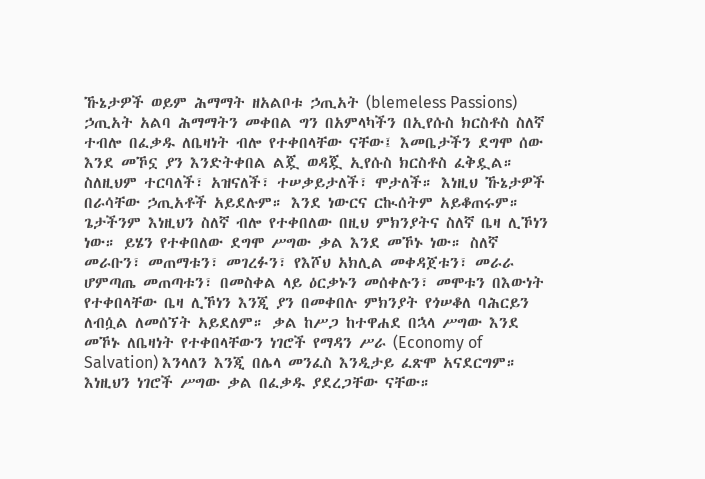ኹኔታዎች ወይም ሕማማት ዘአልቦቱ ኃጢአት (blemeless Passions) ኃጢአት አልባ ሕማማትን መቀበል ግን በአምላካችን በኢየሱስ ክርስቶስ ስለኛ ተብሎ በፈቃዱ ለቤዛነት ብሎ የተቀበላቸው ናቸው፤ እመቤታችን ደግሞ ሰው እንደ መኾኗ ያን እንድትቀበል ልጇ ወዳጇ ኢየሱስ ክርስቶስ ፈቅዷል። ስለዚህም ተርባለች፣ አዝናለች፣ ተሠቃይታለች፣ ሞታለች። እነዚህ ኹኔታዎች በራሳቸው ኃጢአቶች አይደሉም። እንደ ነውርና ርኲሰትም አይቆጠሩም። ጌታችንም እነዚህን ስለኛ ብሎ የተቀበለው በዚህ ምክንያትና ስለኛ ቤዛ ሊኾነን ነው። ይሄን የተቀበለው ደግሞ ሥግው ቃል እንደ መኾኑ ነው። ስለኛ መራቡን፣ መጠማቱን፣ መገረፉን፣ የእሾህ አክሊል መቀዳጀቱን፣ መራራ ሆምጣጤ መጠጣቱን፣ በመስቀል ላይ ዕርቃኑን መሰቀሉን፣ መሞቱን በእውነት የተቀበላቸው ቤዛ ሊኾነን እንጂ ያን በመቀበሉ ምክንያት የጎሠቆለ ባሕርይን ለብሷል ለመሰኘት አይደለም። ቃል ከሥጋ ከተዋሐደ በኋላ ሥግው እንደ መኾኑ ለቤዛነት የተቀበላቸውን ነገሮች የማዳን ሥራ (Economy of Salvation) እንላለን እንጂ በሌላ መንፈስ እንዲታይ ፈጽሞ አናደርግም።
እነዚህን ነገሮች ሥግው ቃል በፈቃዱ ያደረጋቸው ናቸው።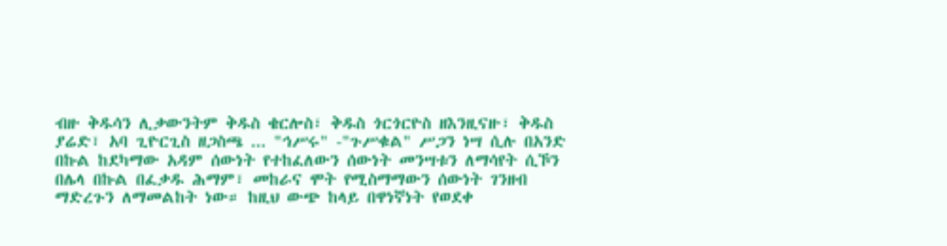ብዙ ቅዱሳን ሊቃውንትም ቅዱስ ቄርሎስ፣ ቅዱስ ጎርጎርዮስ ዘእንዚናዙ፣ ቅዱስ ያሬድ፣ አባ ጊዮርጊስ ዘጋስጫ ... "ኅሥሩ" -"ጉሥቁል" ሥጋን ነሣ ሲሉ በአንድ በኩል ከደካማው አዳም ሰውነት የተከፈለውን ሰውነት መንሣቱን ለማሳየት ሲኾን በሌላ በኩል በፈቃዱ ሕማም፣ መከራና ሞት የሚስማማውን ሰውነት ገንዘብ ማድረጉን ለማመልከት ነው። ከዚህ ውጭ ከላይ በዋነኛነት የወደቀ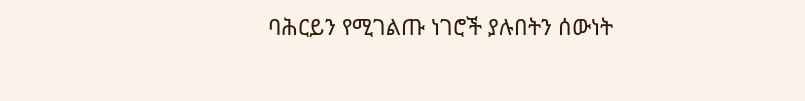ባሕርይን የሚገልጡ ነገሮች ያሉበትን ሰውነት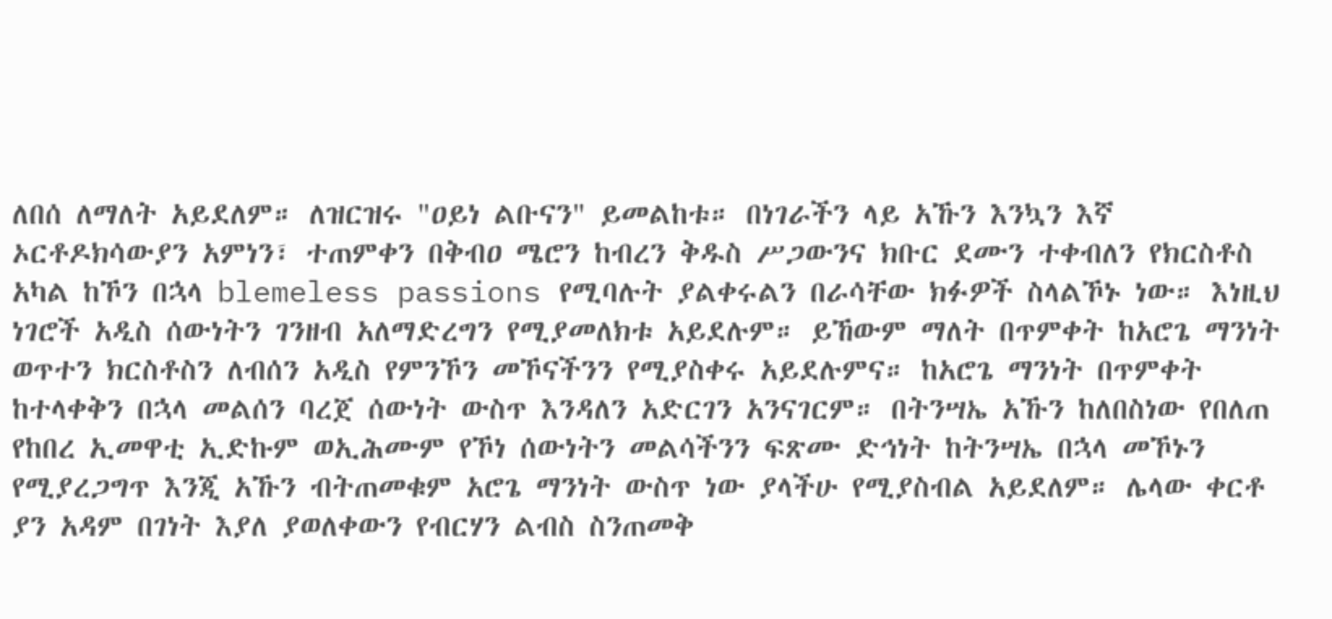ለበሰ ለማለት አይደለም። ለዝርዝሩ "ዐይነ ልቡናን" ይመልከቱ። በነገራችን ላይ አኹን እንኳን እኛ ኦርቶዶክሳውያን አምነን፣ ተጠምቀን በቅብዐ ሜሮን ከብረን ቅዱስ ሥጋውንና ክቡር ደሙን ተቀብለን የክርስቶስ አካል ከኾን በኋላ blemeless passions የሚባሉት ያልቀሩልን በራሳቸው ክፉዎች ስላልኾኑ ነው። እነዚህ ነገሮች አዲስ ሰውነትን ገንዘብ አለማድረግን የሚያመለክቱ አይደሉም። ይኸውም ማለት በጥምቀት ከአሮጌ ማንነት ወጥተን ክርስቶስን ለብሰን አዲስ የምንኾን መኾናችንን የሚያስቀሩ አይደሉምና። ከአሮጌ ማንነት በጥምቀት ከተላቀቅን በኋላ መልሰን ባረጀ ሰውነት ውስጥ እንዳለን አድርገን አንናገርም። በትንሣኤ አኹን ከለበስነው የበለጠ የከበረ ኢመዋቲ ኢድኩም ወኢሕሙም የኾነ ሰውነትን መልሳችንን ፍጽሙ ድኅነት ከትንሣኤ በኋላ መኾኑን የሚያረጋግጥ እንጂ አኹን ብትጠመቁም አሮጌ ማንነት ውስጥ ነው ያላችሁ የሚያስብል አይደለም። ሌላው ቀርቶ ያን አዳም በገነት እያለ ያወለቀውን የብርሃን ልብስ ስንጠመቅ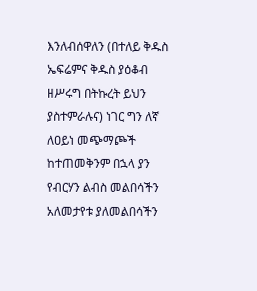እንለብሰዋለን (በተለይ ቅዱስ ኤፍሬምና ቅዱስ ያዕቆብ ዘሥሩግ በትኩረት ይህን ያስተምራሉና) ነገር ግን ለኛ ለዐይነ መጭማጮች ከተጠመቅንም በኋላ ያን የብርሃን ልብስ መልበሳችን አለመታየቱ ያለመልበሳችን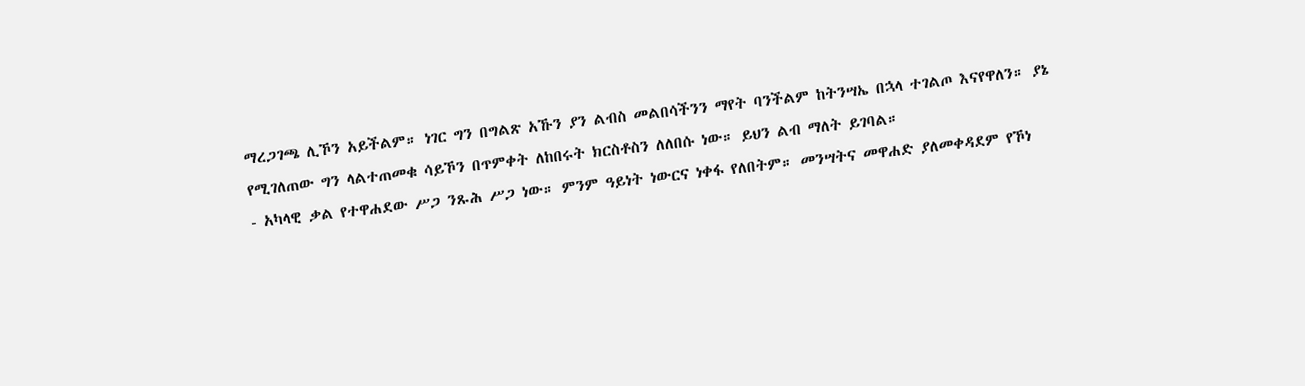ማረጋገጫ ሊኾን አይችልም። ነገር ግን በግልጽ አኹን ያን ልብስ መልበሳችንን ማየት ባንችልም ከትንሣኤ በኋላ ተገልጦ እናየዋለን። ያኔ የሚገለጠው ግን ላልተጠመቁ ሳይኾን በጥምቀት ለከበሩት ክርስቶስን ለለበሱ ነው። ይህን ልብ ማለት ይገባል።
- አካላዊ ቃል የተዋሐደው ሥጋ ንጹሕ ሥጋ ነው። ምንም ዓይነት ነውርና ነቀፋ የለበትም። መንሣትና መዋሐድ ያለመቀዳደም የኾነ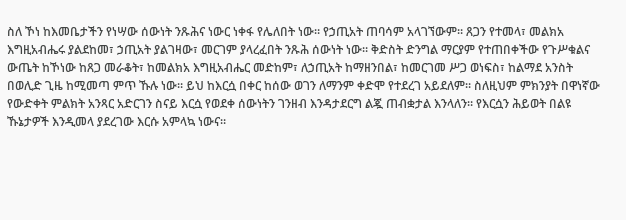ስለ ኾነ ከእመቤታችን የነሣው ሰውነት ንጹሕና ነውር ነቀፋ የሌለበት ነው። የኃጢአት ጠባሳም አላገኘውም። ጸጋን የተመላ፣ መልክአ እግዚአብሔሩ ያልደከመ፣ ኃጢአት ያልገዛው፣ መርገም ያላረፈበት ንጹሕ ሰውነት ነው። ቅድስት ድንግል ማርያም የተጠበቀችው የጉሥቁልና ውጤት ከኾነው ከጸጋ መራቆት፣ ከመልክአ እግዚአብሔር መድከም፣ ለኃጢአት ከማዘንበል፣ ከመርገመ ሥጋ ወነፍስ፣ ከልማደ አንስት በወሊድ ጊዜ ከሚመጣ ምጥ ኹሉ ነው። ይህ ከእርሷ በቀር ከሰው ወገን ለማንም ቀድሞ የተደረገ አይደለም። ስለዚህም ምክንያት በዋነኛው የውድቀት ምልክት አንጻር አድርገን ስናይ እርሷ የወደቀ ሰውነትን ገንዘብ እንዳታደርግ ልጇ ጠብቋታል እንላለን። የእርሷን ሕይወት በልዩ ኹኔታዎች እንዲመላ ያደረገው እርሱ አምላኳ ነውና።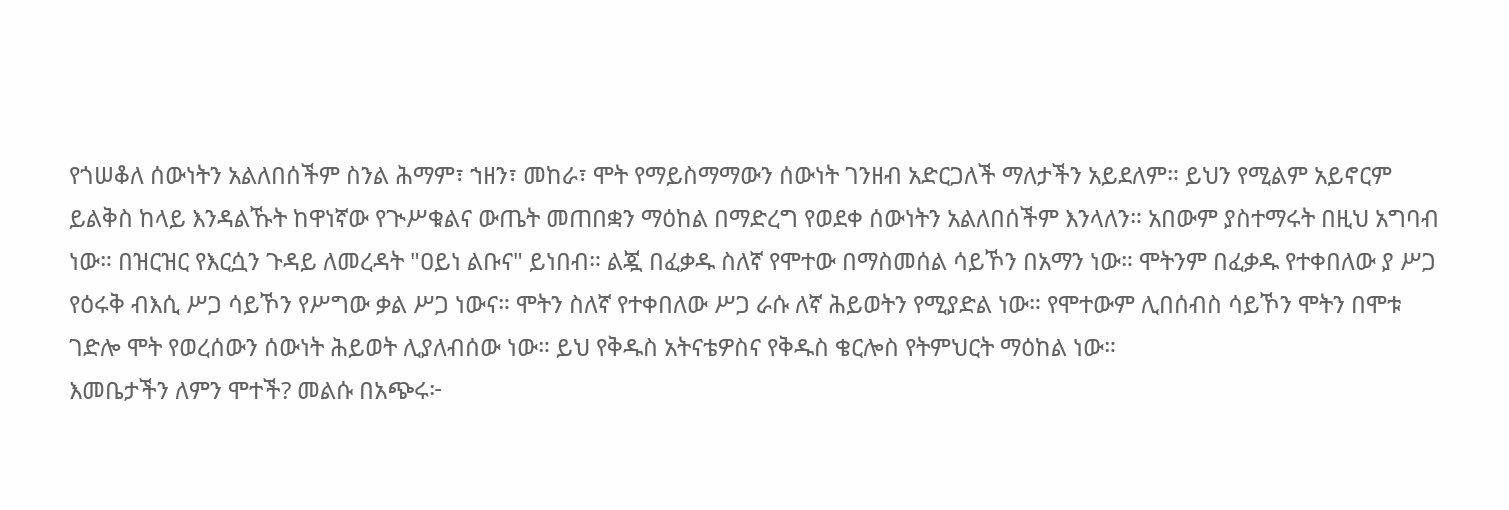የጎሠቆለ ሰውነትን አልለበሰችም ስንል ሕማም፣ ኀዘን፣ መከራ፣ ሞት የማይስማማውን ሰውነት ገንዘብ አድርጋለች ማለታችን አይደለም። ይህን የሚልም አይኖርም ይልቅስ ከላይ እንዳልኹት ከዋነኛው የጒሥቁልና ውጤት መጠበቋን ማዕከል በማድረግ የወደቀ ሰውነትን አልለበሰችም እንላለን። አበውም ያስተማሩት በዚህ አግባብ ነው። በዝርዝር የእርሷን ጉዳይ ለመረዳት "ዐይነ ልቡና" ይነበብ። ልጇ በፈቃዱ ስለኛ የሞተው በማስመሰል ሳይኾን በአማን ነው። ሞትንም በፈቃዱ የተቀበለው ያ ሥጋ የዕሩቅ ብእሲ ሥጋ ሳይኾን የሥግው ቃል ሥጋ ነውና። ሞትን ስለኛ የተቀበለው ሥጋ ራሱ ለኛ ሕይወትን የሚያድል ነው። የሞተውም ሊበሰብስ ሳይኾን ሞትን በሞቱ ገድሎ ሞት የወረሰውን ሰውነት ሕይወት ሊያለብሰው ነው። ይህ የቅዱስ አትናቴዎስና የቅዱስ ቄርሎስ የትምህርት ማዕከል ነው።
እመቤታችን ለምን ሞተች? መልሱ በአጭሩ፦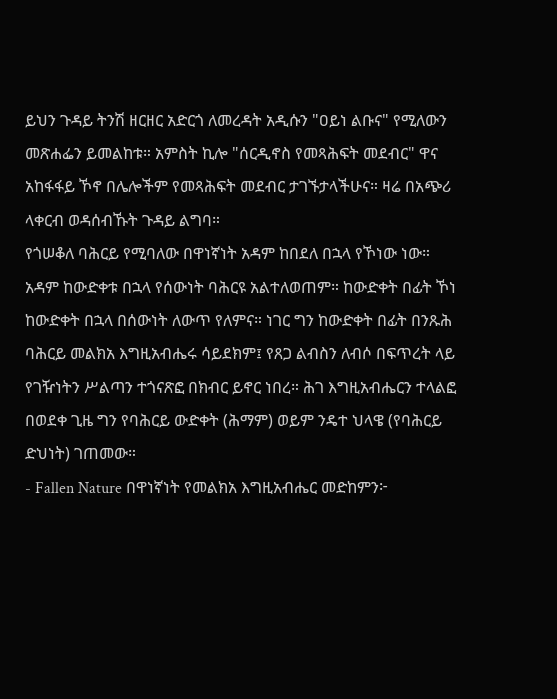ይህን ጉዳይ ትንሽ ዘርዘር አድርጎ ለመረዳት አዲሱን "ዐይነ ልቡና" የሚለውን መጽሐፌን ይመልከቱ። አምስት ኪሎ "ሰርዲኖስ የመጻሕፍት መደብር" ዋና አከፋፋይ ኾኖ በሌሎችም የመጻሕፍት መደብር ታገኙታላችሁና። ዛሬ በአጭሪ ላቀርብ ወዳሰብኹት ጉዳይ ልግባ።
የጎሠቆለ ባሕርይ የሚባለው በዋነኛነት አዳም ከበደለ በኋላ የኾነው ነው። አዳም ከውድቀቱ በኋላ የሰውነት ባሕርዩ አልተለወጠም። ከውድቀት በፊት ኾነ ከውድቀት በኋላ በሰውነት ለውጥ የለምና። ነገር ግን ከውድቀት በፊት በንጹሕ ባሕርይ መልክአ እግዚአብሔሩ ሳይደክም፤ የጸጋ ልብስን ለብሶ በፍጥረት ላይ የገዥነትን ሥልጣን ተጎናጽፎ በክብር ይኖር ነበረ። ሕገ እግዚአብሔርን ተላልፎ በወደቀ ጊዜ ግን የባሕርይ ውድቀት (ሕማም) ወይም ንዴተ ህላዌ (የባሕርይ ድህነት) ገጠመው።
- Fallen Nature በዋነኛነት የመልክአ እግዚአብሔር መድከምን፦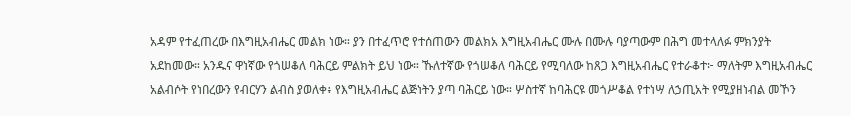አዳም የተፈጠረው በእግዚአብሔር መልክ ነው። ያን በተፈጥሮ የተሰጠውን መልክአ እግዚአብሔር ሙሉ በሙሉ ባያጣውም በሕግ መተላለፉ ምክንያት አደከመው። አንዱና ዋነኛው የጎሠቆለ ባሕርይ ምልክት ይህ ነው። ኹለተኛው የጎሠቆለ ባሕርይ የሚባለው ከጸጋ እግዚአብሔር የተራቆተ፦ ማለትም እግዚአብሔር አልብሶት የነበረውን የብርሃን ልብስ ያወለቀ፥ የእግዚአብሔር ልጅነትን ያጣ ባሕርይ ነው። ሦስተኛ ከባሕርዩ መጎሥቆል የተነሣ ለኃጢአት የሚያዘነብል መኾን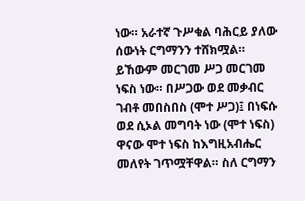ነው። አራተኛ ጉሥቁል ባሕርይ ያለው ሰውነት ርግማንን ተሸክሟል። ይኸውም መርገመ ሥጋ መርገመ ነፍስ ነው። በሥጋው ወደ መቃብር ገብቶ መበስበስ (ሞተ ሥጋ)፤ በነፍሱ ወደ ሲኦል መግባት ነው (ሞተ ነፍስ) ዋናው ሞተ ነፍስ ከእግዚአብሔር መለየት ገጥሟቸዋል። ስለ ርግማን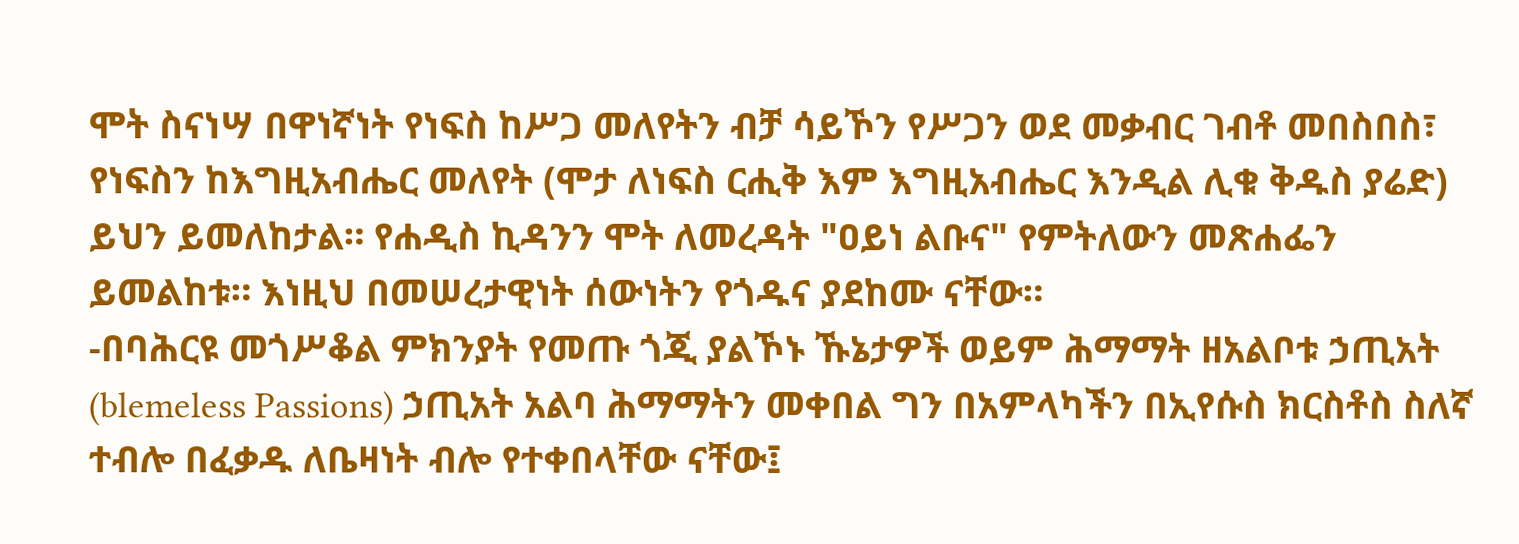ሞት ስናነሣ በዋነኛነት የነፍስ ከሥጋ መለየትን ብቻ ሳይኾን የሥጋን ወደ መቃብር ገብቶ መበስበስ፣ የነፍስን ከእግዚአብሔር መለየት (ሞታ ለነፍስ ርሒቅ እም እግዚአብሔር እንዲል ሊቁ ቅዱስ ያሬድ) ይህን ይመለከታል። የሐዲስ ኪዳንን ሞት ለመረዳት "ዐይነ ልቡና" የምትለውን መጽሐፌን ይመልከቱ። እነዚህ በመሠረታዊነት ሰውነትን የጎዱና ያደከሙ ናቸው።
-በባሕርዩ መጎሥቆል ምክንያት የመጡ ጎጂ ያልኾኑ ኹኔታዎች ወይም ሕማማት ዘአልቦቱ ኃጢአት (blemeless Passions) ኃጢአት አልባ ሕማማትን መቀበል ግን በአምላካችን በኢየሱስ ክርስቶስ ስለኛ ተብሎ በፈቃዱ ለቤዛነት ብሎ የተቀበላቸው ናቸው፤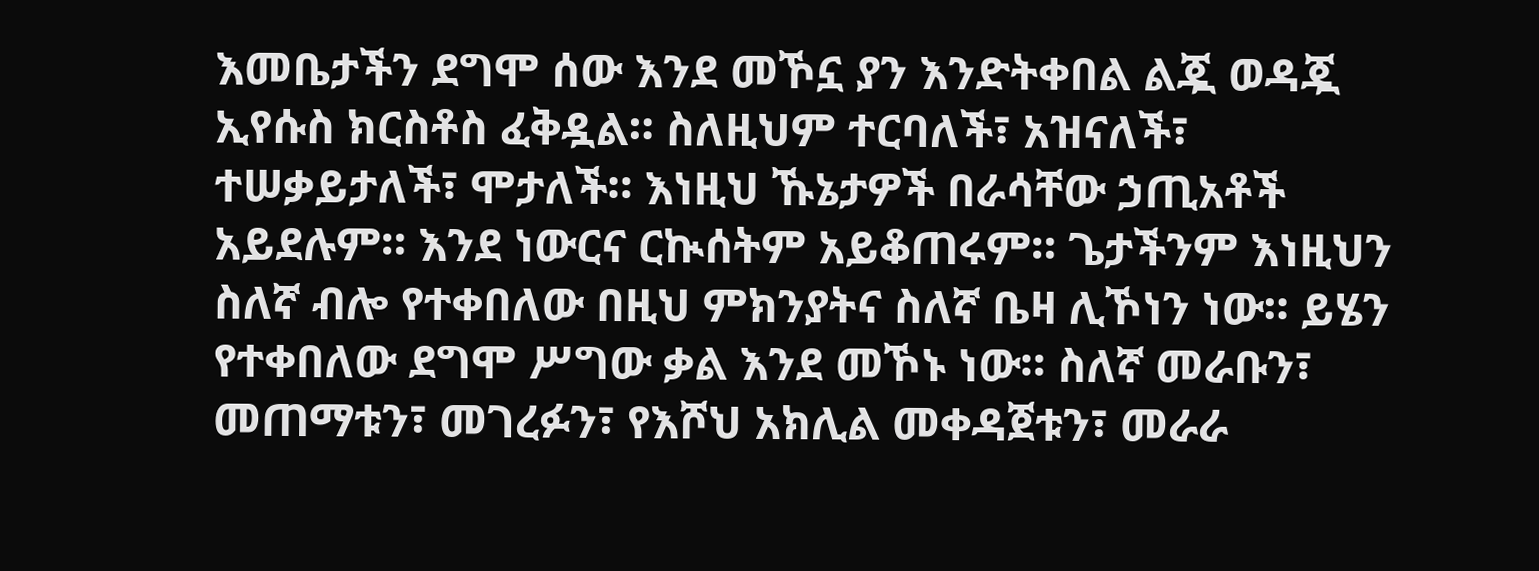እመቤታችን ደግሞ ሰው እንደ መኾኗ ያን እንድትቀበል ልጇ ወዳጇ ኢየሱስ ክርስቶስ ፈቅዷል። ስለዚህም ተርባለች፣ አዝናለች፣ ተሠቃይታለች፣ ሞታለች። እነዚህ ኹኔታዎች በራሳቸው ኃጢአቶች አይደሉም። እንደ ነውርና ርኲሰትም አይቆጠሩም። ጌታችንም እነዚህን ስለኛ ብሎ የተቀበለው በዚህ ምክንያትና ስለኛ ቤዛ ሊኾነን ነው። ይሄን የተቀበለው ደግሞ ሥግው ቃል እንደ መኾኑ ነው። ስለኛ መራቡን፣ መጠማቱን፣ መገረፉን፣ የእሾህ አክሊል መቀዳጀቱን፣ መራራ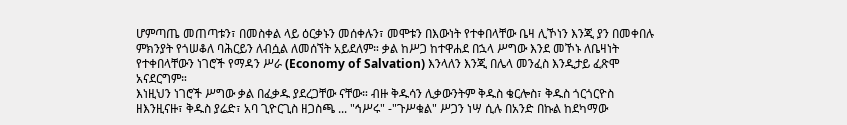ሆምጣጤ መጠጣቱን፣ በመስቀል ላይ ዕርቃኑን መሰቀሉን፣ መሞቱን በእውነት የተቀበላቸው ቤዛ ሊኾነን እንጂ ያን በመቀበሉ ምክንያት የጎሠቆለ ባሕርይን ለብሷል ለመሰኘት አይደለም። ቃል ከሥጋ ከተዋሐደ በኋላ ሥግው እንደ መኾኑ ለቤዛነት የተቀበላቸውን ነገሮች የማዳን ሥራ (Economy of Salvation) እንላለን እንጂ በሌላ መንፈስ እንዲታይ ፈጽሞ አናደርግም።
እነዚህን ነገሮች ሥግው ቃል በፈቃዱ ያደረጋቸው ናቸው። ብዙ ቅዱሳን ሊቃውንትም ቅዱስ ቄርሎስ፣ ቅዱስ ጎርጎርዮስ ዘእንዚናዙ፣ ቅዱስ ያሬድ፣ አባ ጊዮርጊስ ዘጋስጫ ... "ኅሥሩ" -"ጉሥቁል" ሥጋን ነሣ ሲሉ በአንድ በኩል ከደካማው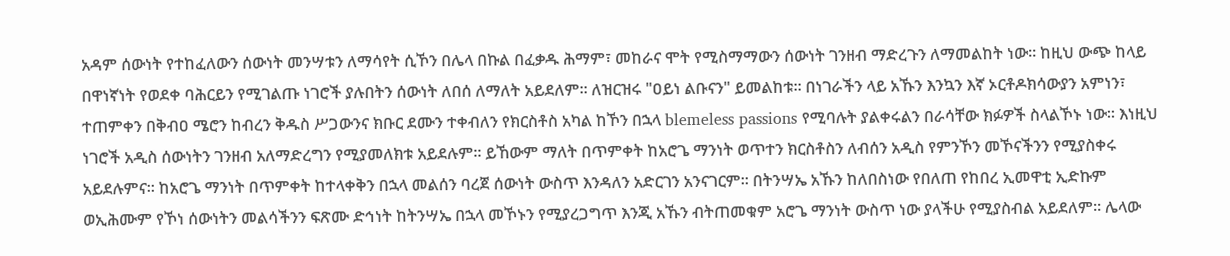አዳም ሰውነት የተከፈለውን ሰውነት መንሣቱን ለማሳየት ሲኾን በሌላ በኩል በፈቃዱ ሕማም፣ መከራና ሞት የሚስማማውን ሰውነት ገንዘብ ማድረጉን ለማመልከት ነው። ከዚህ ውጭ ከላይ በዋነኛነት የወደቀ ባሕርይን የሚገልጡ ነገሮች ያሉበትን ሰውነት ለበሰ ለማለት አይደለም። ለዝርዝሩ "ዐይነ ልቡናን" ይመልከቱ። በነገራችን ላይ አኹን እንኳን እኛ ኦርቶዶክሳውያን አምነን፣ ተጠምቀን በቅብዐ ሜሮን ከብረን ቅዱስ ሥጋውንና ክቡር ደሙን ተቀብለን የክርስቶስ አካል ከኾን በኋላ blemeless passions የሚባሉት ያልቀሩልን በራሳቸው ክፉዎች ስላልኾኑ ነው። እነዚህ ነገሮች አዲስ ሰውነትን ገንዘብ አለማድረግን የሚያመለክቱ አይደሉም። ይኸውም ማለት በጥምቀት ከአሮጌ ማንነት ወጥተን ክርስቶስን ለብሰን አዲስ የምንኾን መኾናችንን የሚያስቀሩ አይደሉምና። ከአሮጌ ማንነት በጥምቀት ከተላቀቅን በኋላ መልሰን ባረጀ ሰውነት ውስጥ እንዳለን አድርገን አንናገርም። በትንሣኤ አኹን ከለበስነው የበለጠ የከበረ ኢመዋቲ ኢድኩም ወኢሕሙም የኾነ ሰውነትን መልሳችንን ፍጽሙ ድኅነት ከትንሣኤ በኋላ መኾኑን የሚያረጋግጥ እንጂ አኹን ብትጠመቁም አሮጌ ማንነት ውስጥ ነው ያላችሁ የሚያስብል አይደለም። ሌላው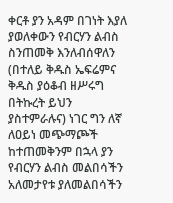ቀርቶ ያን አዳም በገነት እያለ ያወለቀውን የብርሃን ልብስ ስንጠመቅ እንለብሰዋለን (በተለይ ቅዱስ ኤፍሬምና ቅዱስ ያዕቆብ ዘሥሩግ በትኩረት ይህን ያስተምራሉና) ነገር ግን ለኛ ለዐይነ መጭማጮች ከተጠመቅንም በኋላ ያን የብርሃን ልብስ መልበሳችን አለመታየቱ ያለመልበሳችን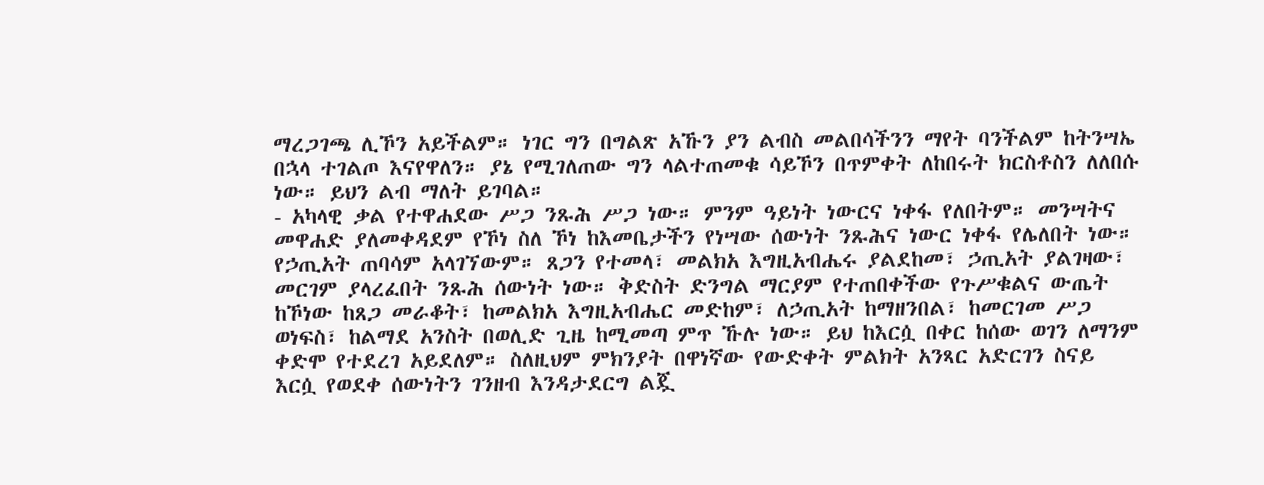ማረጋገጫ ሊኾን አይችልም። ነገር ግን በግልጽ አኹን ያን ልብስ መልበሳችንን ማየት ባንችልም ከትንሣኤ በኋላ ተገልጦ እናየዋለን። ያኔ የሚገለጠው ግን ላልተጠመቁ ሳይኾን በጥምቀት ለከበሩት ክርስቶስን ለለበሱ ነው። ይህን ልብ ማለት ይገባል።
- አካላዊ ቃል የተዋሐደው ሥጋ ንጹሕ ሥጋ ነው። ምንም ዓይነት ነውርና ነቀፋ የለበትም። መንሣትና መዋሐድ ያለመቀዳደም የኾነ ስለ ኾነ ከእመቤታችን የነሣው ሰውነት ንጹሕና ነውር ነቀፋ የሌለበት ነው። የኃጢአት ጠባሳም አላገኘውም። ጸጋን የተመላ፣ መልክአ እግዚአብሔሩ ያልደከመ፣ ኃጢአት ያልገዛው፣ መርገም ያላረፈበት ንጹሕ ሰውነት ነው። ቅድስት ድንግል ማርያም የተጠበቀችው የጉሥቁልና ውጤት ከኾነው ከጸጋ መራቆት፣ ከመልክአ እግዚአብሔር መድከም፣ ለኃጢአት ከማዘንበል፣ ከመርገመ ሥጋ ወነፍስ፣ ከልማደ አንስት በወሊድ ጊዜ ከሚመጣ ምጥ ኹሉ ነው። ይህ ከእርሷ በቀር ከሰው ወገን ለማንም ቀድሞ የተደረገ አይደለም። ስለዚህም ምክንያት በዋነኛው የውድቀት ምልክት አንጻር አድርገን ስናይ እርሷ የወደቀ ሰውነትን ገንዘብ እንዳታደርግ ልጇ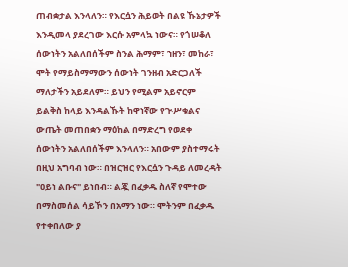ጠብቋታል እንላለን። የእርሷን ሕይወት በልዩ ኹኔታዎች እንዲመላ ያደረገው እርሱ አምላኳ ነውና። የጎሠቆለ ሰውነትን አልለበሰችም ስንል ሕማም፣ ኀዘን፣ መከራ፣ ሞት የማይስማማውን ሰውነት ገንዘብ አድርጋለች ማለታችን አይደለም። ይህን የሚልም አይኖርም ይልቅስ ከላይ እንዳልኹት ከዋነኛው የጒሥቁልና ውጤት መጠበቋን ማዕከል በማድረግ የወደቀ ሰውነትን አልለበሰችም እንላለን። አበውም ያስተማሩት በዚህ አግባብ ነው። በዝርዝር የእርሷን ጉዳይ ለመረዳት "ዐይነ ልቡና" ይነበብ። ልጇ በፈቃዱ ስለኛ የሞተው በማስመሰል ሳይኾን በአማን ነው። ሞትንም በፈቃዱ የተቀበለው ያ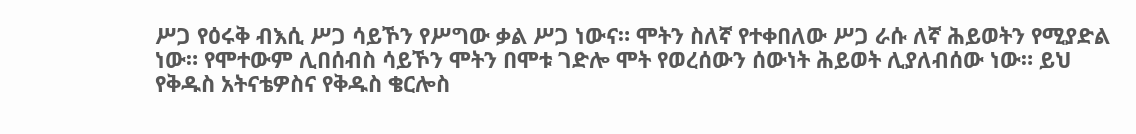ሥጋ የዕሩቅ ብእሲ ሥጋ ሳይኾን የሥግው ቃል ሥጋ ነውና። ሞትን ስለኛ የተቀበለው ሥጋ ራሱ ለኛ ሕይወትን የሚያድል ነው። የሞተውም ሊበሰብስ ሳይኾን ሞትን በሞቱ ገድሎ ሞት የወረሰውን ሰውነት ሕይወት ሊያለብሰው ነው። ይህ የቅዱስ አትናቴዎስና የቅዱስ ቄርሎስ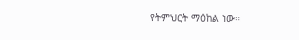የትምህርት ማዕከል ነው።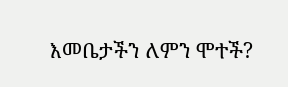እመቤታችን ለምን ሞተች?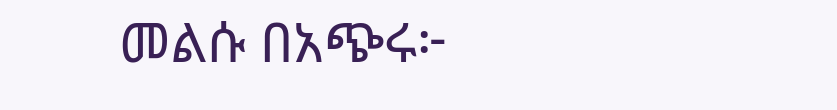መልሱ በአጭሩ፦